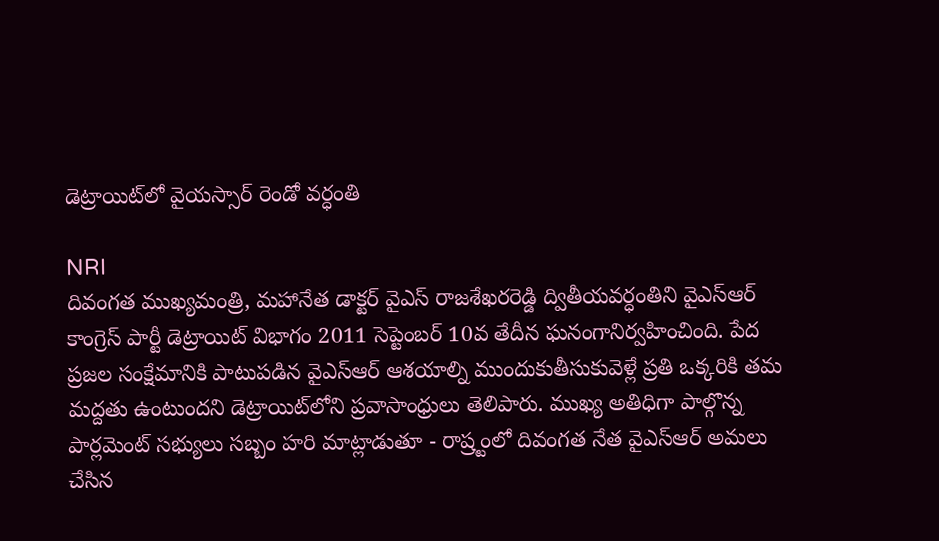డెట్రాయిట్‌లో వైయస్సార్ రెండో వర్ధంతి

NRI
దివంగత ముఖ్యమంత్రి, మహానేత డాక్టర్ వైఎస్ రాజశేఖరరెడ్డి ద్వితీయవర్ధంతిని వైఎస్‌ఆర్ కాంగ్రెస్ పార్టీ డెట్రాయిట్ విభాగం 2011 సెప్టెంబర్ 10వ తేదీన ఘనంగానిర్వహించింది. పేద ప్రజల సంక్షేమానికి పాటుపడిన వైఎస్‌ఆర్ ఆశయాల్ని ముందుకుతీసుకువెళ్లే ప్రతి ఒక్కరికి తమ మద్దతు ఉంటుందని డెట్రాయిట్‌లోని ప్రవాసాంధ్రులు తెలిపారు. ముఖ్య అతిధిగా పాల్గొన్న పార్లమెంట్ సభ్యులు సబ్బం హరి మాట్లాడుతూ - రాష్ర్టంలో దివంగత నేత వైఎస్‌ఆర్ అమలు చేసిన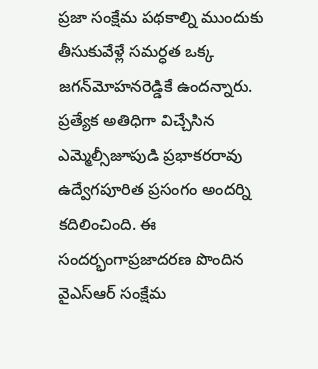ప్రజా సంక్షేమ పథకాల్ని ముందుకు తీసుకువేళ్లే సమర్ధత ఒక్క జగన్‌మోహనరెడ్డికే ఉందన్నారు. ప్రత్యేక అతిధిగా విచ్చేసిన ఎమ్మెల్సీజూపుడి ప్రభాకరరావు ఉద్వేగపూరిత ప్రసంగం అందర్ని కదిలించింది. ఈ సందర్భంగాప్రజాదరణ పొందిన వైఎస్‌ఆర్ సంక్షేమ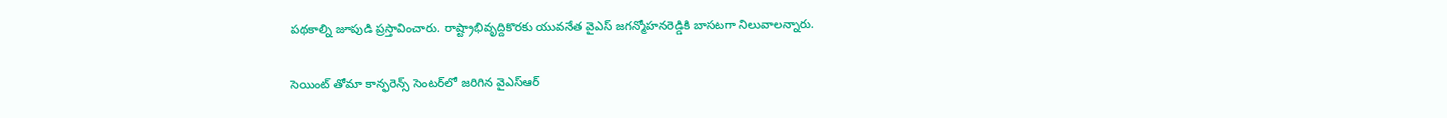పథకాల్ని జూపుడి ప్రస్తావించారు. రాష్ట్రాభివృద్దికొరకు యువనేత వైఎస్ జగన్మోహనరెడ్డికి బాసటగా నిలువాలన్నారు.

సెయింట్ తోమా కాన్ఫరెన్స్ సెంటర్‌లో జరిగిన వైఎస్‌ఆర్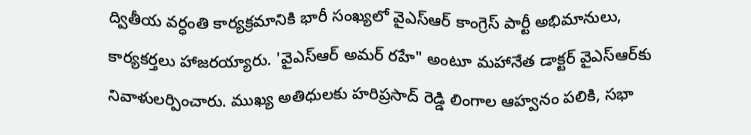ద్వితీయ వర్ధంతి కార్యక్రమానికి భారీ సంఖ్యలో వైఎస్‌ఆర్ కాంగ్రెస్ పార్టీ అభిమానులు, కార్యకర్తలు హాజరయ్యారు. 'వైఎస్‌ఆర్ అమర్ రహే" అంటూ మహానేత డాక్టర్ వైఎస్‌ఆర్‌కు నివాళులర్పించారు. ముఖ్య అతిధులకు హరిప్రసాద్ రెడ్డి లింగాల ఆహ్వనం పలికి, సభా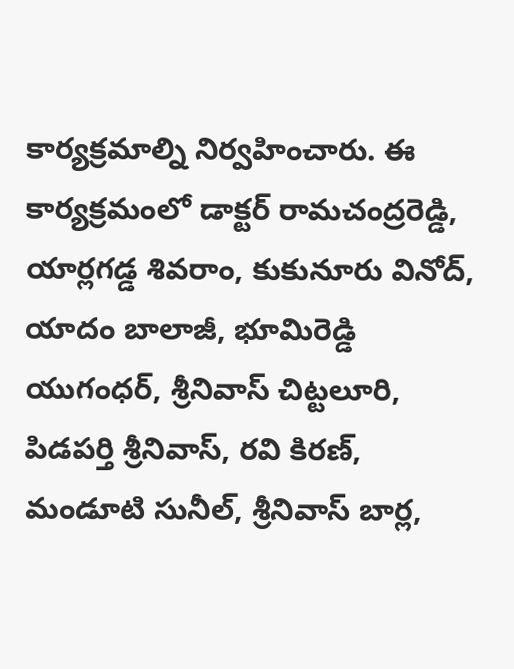కార్యక్రమాల్ని నిర్వహించారు. ఈ కార్యక్రమంలో డాక్టర్ రామచంద్రరెడ్డి, యార్లగడ్డ శివరాం, కుకునూరు వినోద్, యాదం బాలాజీ, భూమిరెడ్డి యుగంధర్, శ్రీనివాస్ చిట్టలూరి, పిడపర్తి శ్రీనివాస్, రవి కిరణ్, మండూటి సునీల్, శ్రీనివాస్ బార్ల,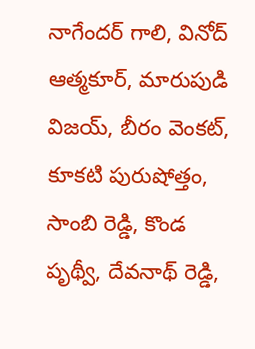నాగేందర్ గాలి, వినోద్ ఆత్మకూర్, మారుపుడి విజయ్, బీరం వెంకట్, కూకటి పురుషోత్తం, సాంబి రెడ్డి, కొండ పృథ్వీ, దేవనాథ్ రెడ్డి,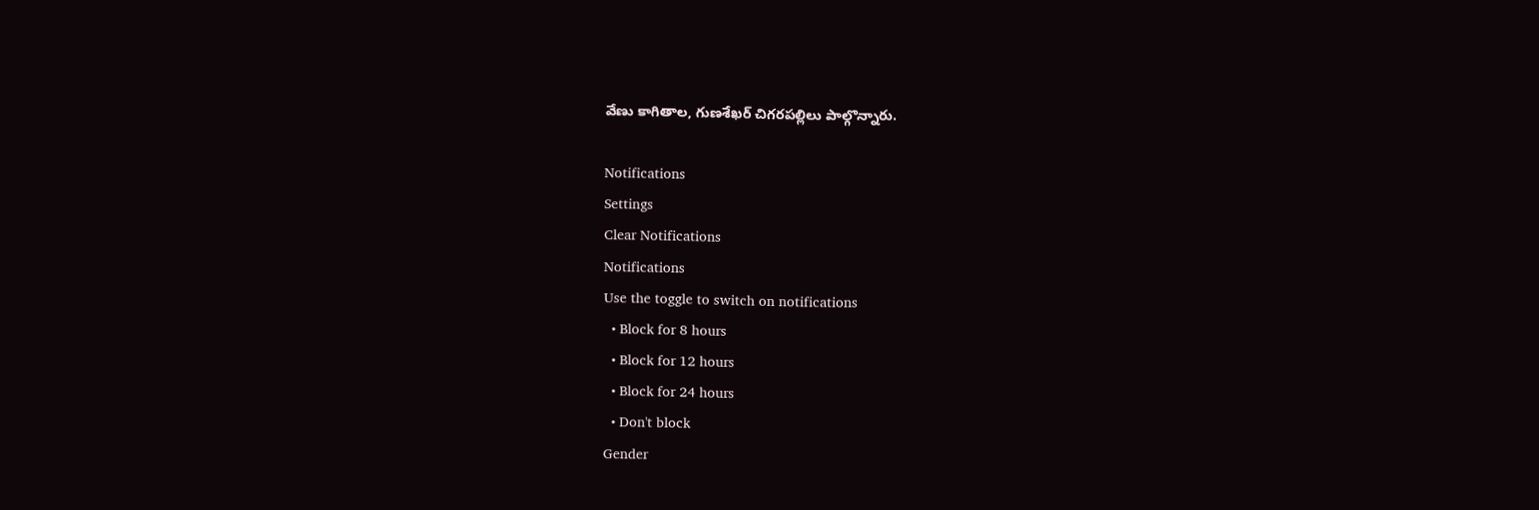వేణు కాగితాల, గుణశేఖర్ చిగరపల్లిలు పాల్గొన్నారు.

Notifications
Settings
Clear Notifications
Notifications
Use the toggle to switch on notifications
  • Block for 8 hours
  • Block for 12 hours
  • Block for 24 hours
  • Don't block
Gender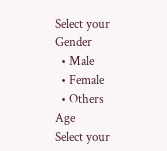Select your Gender
  • Male
  • Female
  • Others
Age
Select your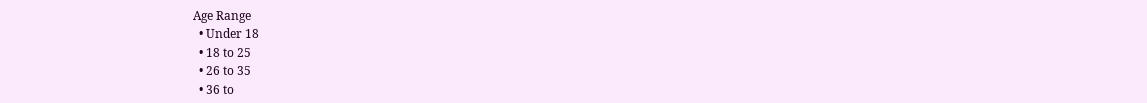Age Range
  • Under 18
  • 18 to 25
  • 26 to 35
  • 36 to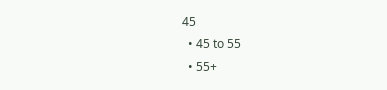45
  • 45 to 55
  • 55+